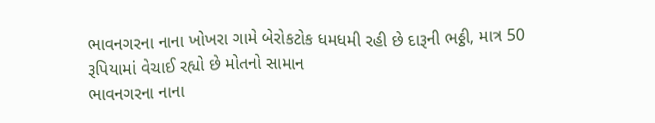ભાવનગરના નાના ખોખરા ગામે બેરોકટોક ધમધમી રહી છે દારૂની ભઠ્ઠી, માત્ર 50 રૂપિયામાં વેચાઈ રહ્યો છે મોતનો સામાન
ભાવનગરના નાના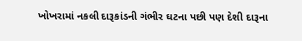ખોખરામાં નકલી દારૂકાંડની ગંભીર ઘટના પછી પણ દેશી દારૂના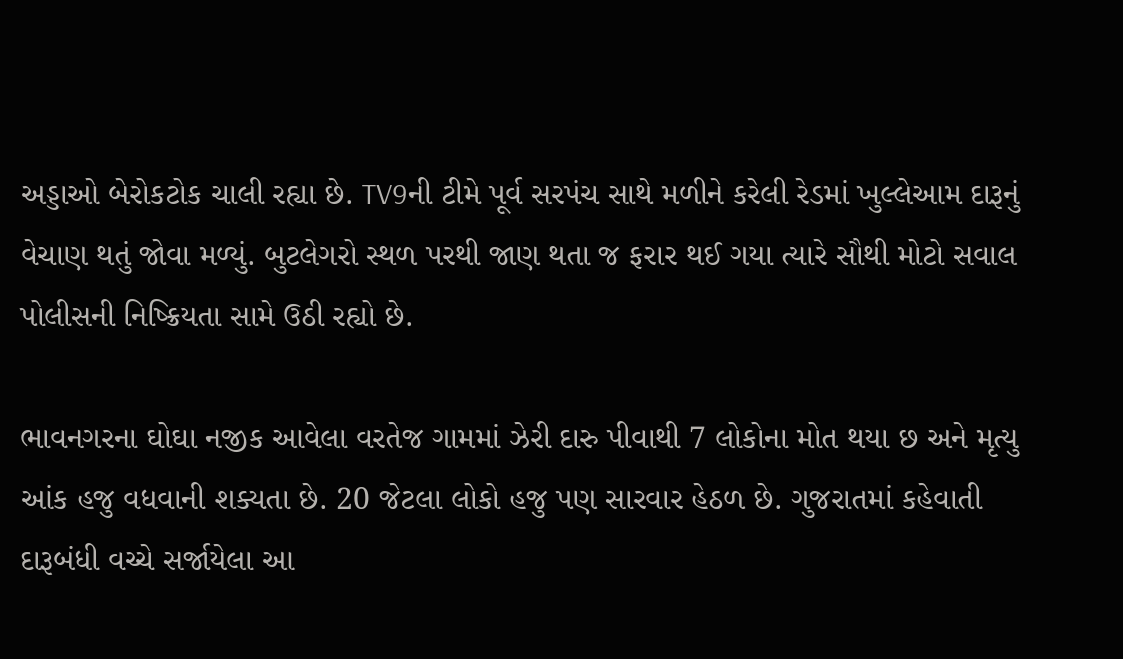અડ્ડાઓ બેરોકટોક ચાલી રહ્યા છે. TV9ની ટીમે પૂર્વ સરપંચ સાથે મળીને કરેલી રેડમાં ખુલ્લેઆમ દારૂનું વેચાણ થતું જોવા મળ્યું. બુટલેગરો સ્થળ પરથી જાણ થતા જ ફરાર થઈ ગયા ત્યારે સૌથી મોટો સવાલ પોલીસની નિષ્ક્રિયતા સામે ઉઠી રહ્યો છે.

ભાવનગરના ઘોઘા નજીક આવેલા વરતેજ ગામમાં ઝેરી દારુ પીવાથી 7 લોકોના મોત થયા છ અને મૃત્યુ આંક હજુ વધવાની શક્યતા છે. 20 જેટલા લોકો હજુ પણ સારવાર હેઠળ છે. ગુજરાતમાં કહેવાતી દારૂબંધી વચ્ચે સર્જાયેલા આ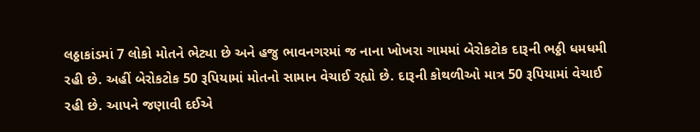લઠ્ઠાકાંડમાં 7 લોકો મોતને ભેટ્યા છે અને હજુ ભાવનગરમાં જ નાના ખોખરા ગામમાં બેરોકટોક દારૂની ભઠ્ઠી ધમધમી રહી છે. અહીં બેરોકટોક 50 રૂપિયામાં મોતનો સામાન વેચાઈ રહ્યો છે. દારૂની કોથળીઓ માત્ર 50 રૂપિયામાં વેચાઈ રહી છે. આપને જણાવી દઈએ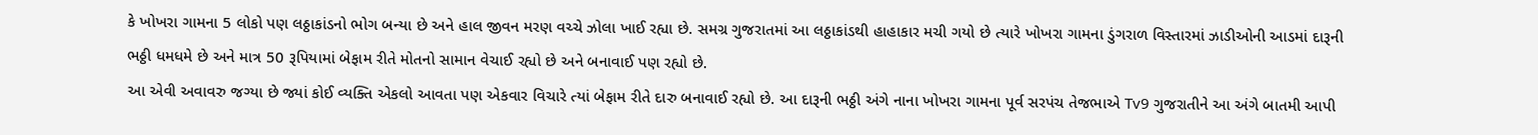કે ખોખરા ગામના 5 લોકો પણ લઠ્ઠાકાંડનો ભોગ બન્યા છે અને હાલ જીવન મરણ વચ્ચે ઝોલા ખાઈ રહ્યા છે. સમગ્ર ગુજરાતમાં આ લઠ્ઠાકાંડથી હાહાકાર મચી ગયો છે ત્યારે ખોખરા ગામના ડુંગરાળ વિસ્તારમાં ઝાડીઓની આડમાં દારૂની ભઠ્ઠી ધમધમે છે અને માત્ર 50 રૂપિયામાં બેફામ રીતે મોતનો સામાન વેચાઈ રહ્યો છે અને બનાવાઈ પણ રહ્યો છે.
આ એવી અવાવરુ જગ્યા છે જ્યાં કોઈ વ્યક્તિ એકલો આવતા પણ એકવાર વિચારે ત્યાં બેફામ રીતે દારુ બનાવાઈ રહ્યો છે. આ દારૂની ભઠ્ઠી અંગે નાના ખોખરા ગામના પૂર્વ સરપંચ તેજભાએ Tv9 ગુજરાતીને આ અંગે બાતમી આપી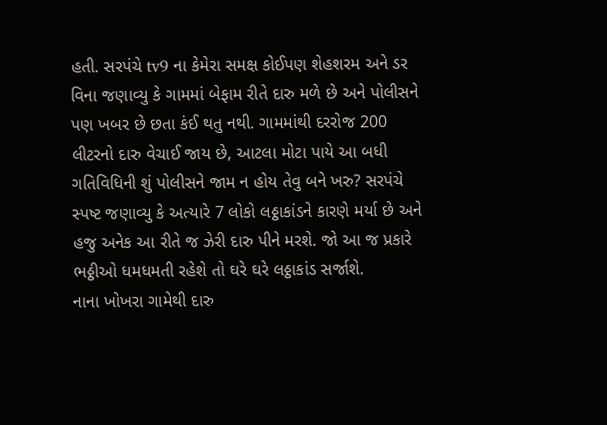હતી. સરપંચે tv9 ના કેમેરા સમક્ષ કોઈપણ શેહશરમ અને ડર વિના જણાવ્યુ કે ગામમાં બેફામ રીતે દારુ મળે છે અને પોલીસને પણ ખબર છે છતા કંઈ થતુ નથી. ગામમાંથી દરરોજ 200 લીટરનો દારુ વેચાઈ જાય છે, આટલા મોટા પાયે આ બધી ગતિવિધિની શું પોલીસને જામ ન હોય તેવુ બને ખરુ? સરપંચે સ્પષ્ટ જણાવ્યુ કે અત્યારે 7 લોકો લઠ્ઠાકાંડને કારણે મર્યા છે અને હજુ અનેક આ રીતે જ ઝેરી દારુ પીને મરશે. જો આ જ પ્રકારે ભઠ્ઠીઓ ધમધમતી રહેશે તો ઘરે ઘરે લઠ્ઠાકાંડ સર્જાશે.
નાના ખોખરા ગામેથી દારુ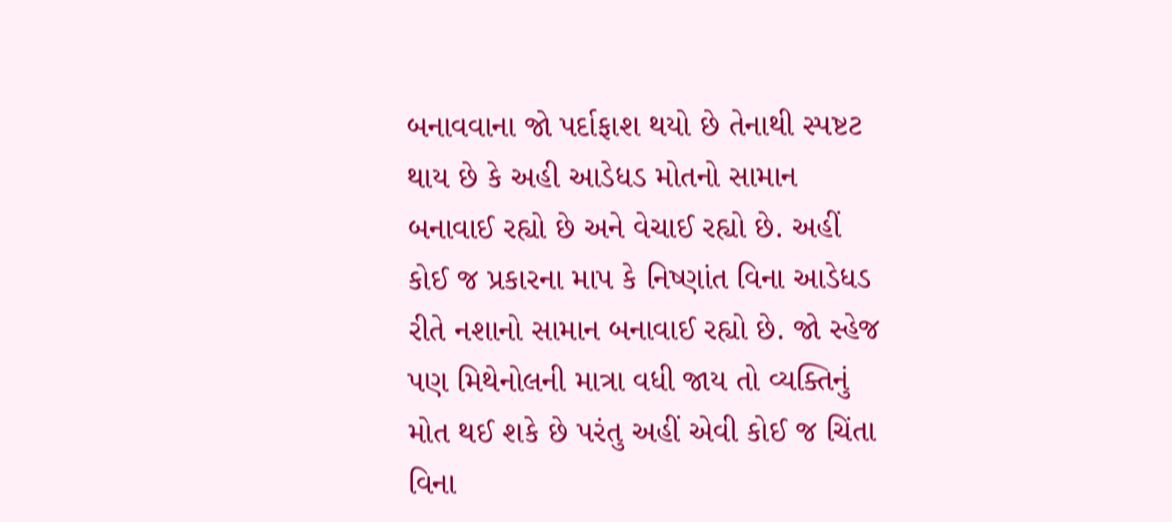બનાવવાના જો પર્દાફાશ થયો છે તેનાથી સ્પષ્ટટ થાય છે કે અહી આડેધડ મોતનો સામાન બનાવાઈ રહ્યો છે અને વેચાઈ રહ્યો છે. અહીં કોઈ જ પ્રકારના માપ કે નિષ્ણાંત વિના આડેધડ રીતે નશાનો સામાન બનાવાઈ રહ્યો છે. જો સ્હેજ પણ મિથેનોલની માત્રા વધી જાય તો વ્યક્તિનું મોત થઈ શકે છે પરંતુ અહીં એવી કોઈ જ ચિંતા વિના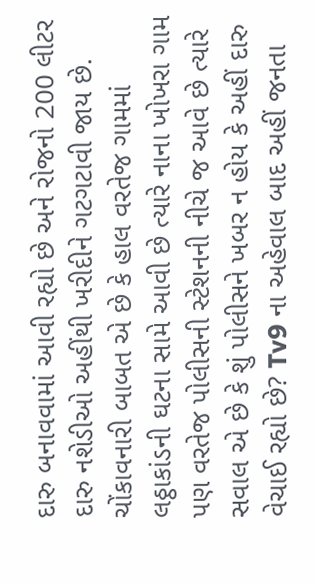દારુ બનાવવામાં આવી રહ્યો છે અને રોજનો 200 લીટર દારુ નશેડીઓ અહીંથી ખરીદીને ગટગટાવી જાય છે.
ચોંકાવનારી બાબત એ છે કે હાલ વરતેજ ગામમાં લઠ્ઠાકાંડની ઘટના સામે આવી છે ત્યારે નાના ખોખરા ગામ પણ વરતેજ પોલીસની સ્ટેશનની નીચે જ આવે છે ત્યારે સવાલ એ છે કે શું પોલીસને ખબર ન હોય કે અહીં દારુ વેચાઈ રહ્યો છે? Tv9 ના અહેવાલ બાદ અહીં જનતા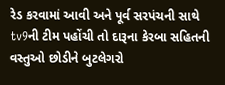રેડ કરવામાં આવી અને પૂર્વ સરપંચની સાથે tv9ની ટીમ પહોંચી તો દારૂના કેરબા સહિતની વસ્તુઓ છોડીને બુટલેગરો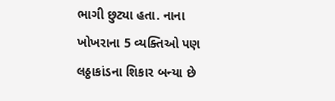ભાગી છુટ્યા હતા. નાના ખોખરાના 5 વ્યક્તિઓ પણ લઠ્ઠાકાંડના શિકાર બન્યા છે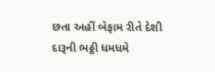છતા અહીં બેફામ રીતે દેશી દારૂની ભઠ્ઠી ધમધમે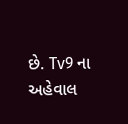છે. Tv9 ના અહેવાલ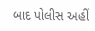બાદ પોલીસ અહીં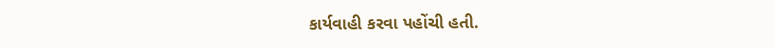કાર્યવાહી કરવા પહોંચી હતી.